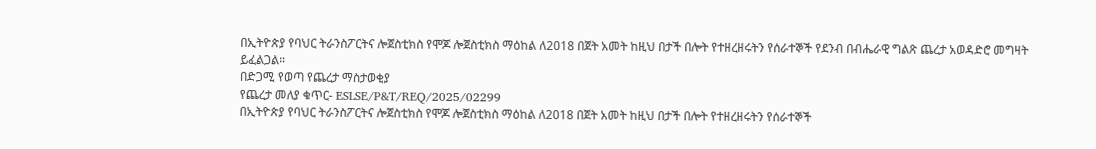በኢትዮጵያ የባህር ትራንስፖርትና ሎጀስቲክስ የሞጆ ሎጀስቲክስ ማዕከል ለ2018 በጀት አመት ከዚህ በታች በሎት የተዘረዘሩትን የሰራተኞች የደንብ በብሔራዊ ግልጽ ጨረታ አወዳድሮ መግዛት ይፈልጋል።
በድጋሚ የወጣ የጨረታ ማስታወቂያ
የጨረታ መለያ ቁጥር- ESLSE/P&T/REQ/2025/02299
በኢትዮጵያ የባህር ትራንስፖርትና ሎጀስቲክስ የሞጆ ሎጀስቲክስ ማዕከል ለ2018 በጀት አመት ከዚህ በታች በሎት የተዘረዘሩትን የሰራተኞች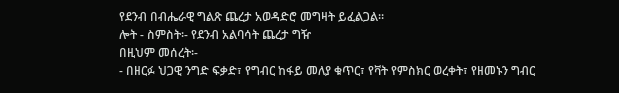የደንብ በብሔራዊ ግልጽ ጨረታ አወዳድሮ መግዛት ይፈልጋል።
ሎት - ስምስት፡- የደንብ አልባሳት ጨረታ ግዥ
በዚህም መሰረት፡-
- በዘርፉ ህጋዊ ንግድ ፍቃድ፣ የግብር ከፋይ መለያ ቁጥር፣ የቫት የምስክር ወረቀት፣ የዘመኑን ግብር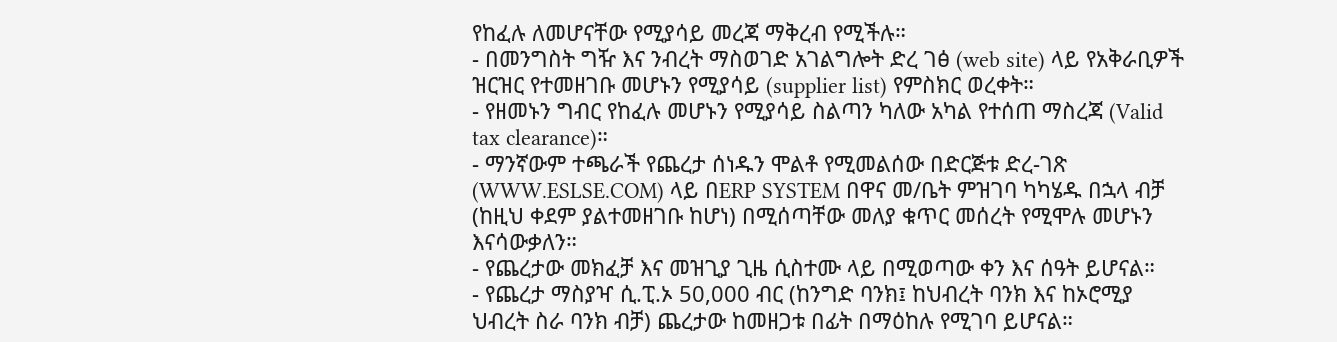የከፈሉ ለመሆናቸው የሚያሳይ መረጃ ማቅረብ የሚችሉ።
- በመንግስት ግዥ እና ንብረት ማስወገድ አገልግሎት ድረ ገፅ (web site) ላይ የአቅራቢዎች ዝርዝር የተመዘገቡ መሆኑን የሚያሳይ (supplier list) የምስክር ወረቀት።
- የዘመኑን ግብር የከፈሉ መሆኑን የሚያሳይ ስልጣን ካለው አካል የተሰጠ ማስረጃ (Valid tax clearance)።
- ማንኛውም ተጫራች የጨረታ ሰነዱን ሞልቶ የሚመልሰው በድርጅቱ ድረ-ገጽ (WWW.ESLSE.COM) ላይ በERP SYSTEM በዋና መ/ቤት ምዝገባ ካካሄዱ በኋላ ብቻ (ከዚህ ቀደም ያልተመዘገቡ ከሆነ) በሚሰጣቸው መለያ ቁጥር መሰረት የሚሞሉ መሆኑን እናሳውቃለን።
- የጨረታው መክፈቻ እና መዝጊያ ጊዜ ሲስተሙ ላይ በሚወጣው ቀን እና ሰዓት ይሆናል።
- የጨረታ ማስያዣ ሲ.ፒ.ኦ 50,000 ብር (ከንግድ ባንክ፤ ከህብረት ባንክ እና ከኦሮሚያ ህብረት ስራ ባንክ ብቻ) ጨረታው ከመዘጋቱ በፊት በማዕከሉ የሚገባ ይሆናል።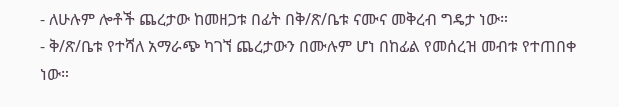- ለሁሉም ሎቶች ጨረታው ከመዘጋቱ በፊት በቅ/ጽ/ቤቱ ናሙና መቅረብ ግዴታ ነው።
- ቅ/ጽ/ቤቱ የተሻለ አማራጭ ካገኘ ጨረታውን በሙሉም ሆነ በከፊል የመሰረዝ መብቱ የተጠበቀ ነው።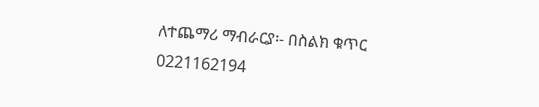ለተጨማሪ ማብራርያ፡- በስልክ ቁጥር 0221162194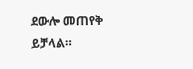ደውሎ መጠየቅ ይቻላል።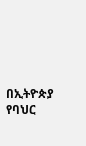በኢትዮጵያ የባህር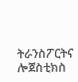ትራንስፖርትና ሎጀስቲክስ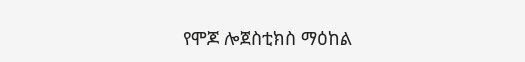የሞጆ ሎጀስቲክስ ማዕከል